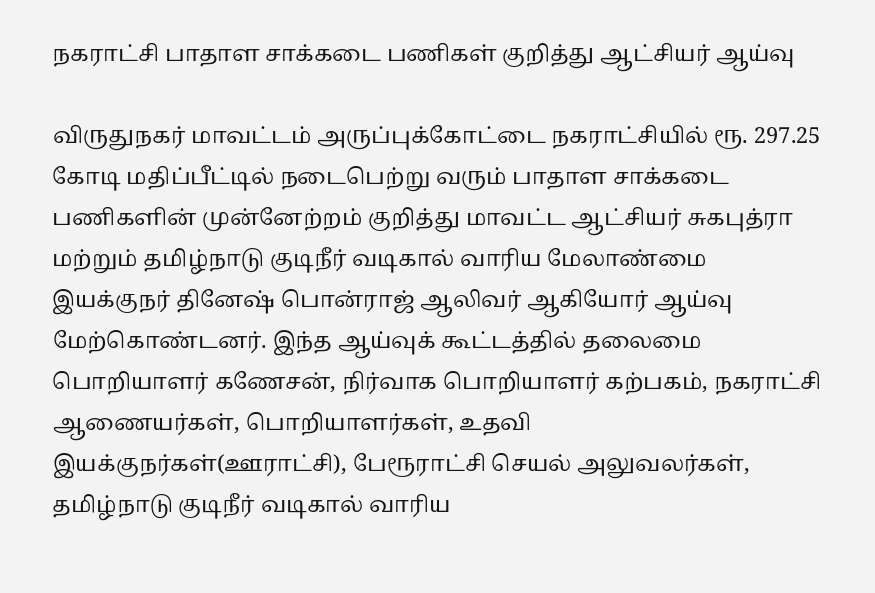நகராட்சி பாதாள சாக்கடை பணிகள் குறித்து ஆட்சியர் ஆய்வு

விருதுநகர் மாவட்டம் அருப்புக்கோட்டை நகராட்சியில் ரூ. 297.25 கோடி மதிப்பீட்டில் நடைபெற்று வரும் பாதாள சாக்கடை பணிகளின் முன்னேற்றம் குறித்து மாவட்ட ஆட்சியர் சுகபுத்ரா மற்றும் தமிழ்நாடு குடிநீர் வடிகால் வாரிய மேலாண்மை இயக்குநர் தினேஷ் பொன்ராஜ் ஆலிவர் ஆகியோர் ஆய்வு மேற்கொண்டனர். இந்த ஆய்வுக் கூட்டத்தில் தலைமை பொறியாளர் கணேசன், நிர்வாக பொறியாளர் கற்பகம், நகராட்சி ஆணையர்கள், பொறியாளர்கள், உதவி இயக்குநர்கள்(ஊராட்சி), பேரூராட்சி செயல் அலுவலர்கள், தமிழ்நாடு குடிநீர் வடிகால் வாரிய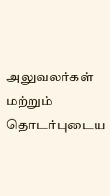அலுவலர்கள் மற்றும் தொடர்புடைய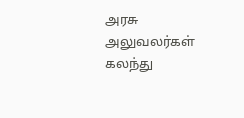அரசு அலுவலர்கள் கலந்து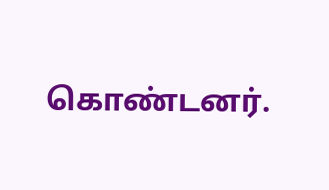கொண்டனர்.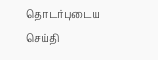தொடர்புடைய செய்தி